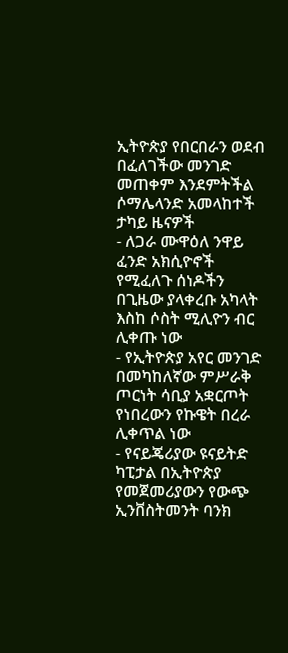ኢትዮጵያ የበርበራን ወደብ በፈለገችው መንገድ መጠቀም እንደምትችል ሶማሌላንድ አመላከተች
ታካይ ዜናዎች
- ለጋራ ሙዋዕለ ንዋይ ፈንድ አክሲዮኖች የሚፈለጉ ሰነዶችን በጊዜው ያላቀረቡ አካላት እስከ ሶስት ሚሊዮን ብር ሊቀጡ ነው
- የኢትዮጵያ አየር መንገድ በመካከለኛው ምሥራቅ ጦርነት ሳቢያ አቋርጦት የነበረውን የኩዌት በረራ ሊቀጥል ነው
- የናይጄሪያው ዩናይትድ ካፒታል በኢትዮጵያ የመጀመሪያውን የውጭ ኢንቨስትመንት ባንክ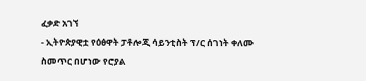ፈቃድ አገኘ
- ኢትዮጵያዊቷ የዕፅዋት ፓቶሎጂ ሳይንቲስት ፕ/ር ሰገነት ቀለሙ ስመጥር በሆነው የሮያል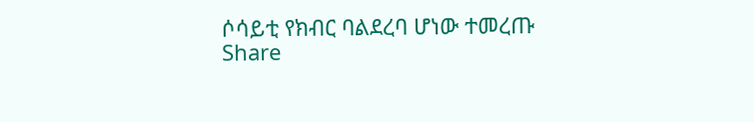ሶሳይቲ የክብር ባልደረባ ሆነው ተመረጡ
Share